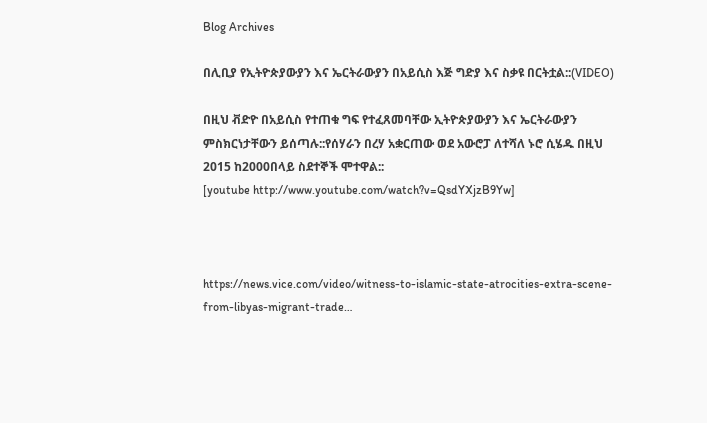Blog Archives

በሊቢያ የኢትዮጵያውያን እና ኤርትራውያን በአይሲስ እጅ ግድያ እና ስቃዩ በርትቷል::(VIDEO)

በዚህ ቭድዮ በአይሲስ የተጠቁ ግፍ የተፈጸመባቸው ኢትዮጵያውያን እና ኤርትራውያን ምስክርነታቸውን ይሰጣሉ::የሰሃራን በረሃ አቋርጠው ወደ አውሮፓ ለተሻለ ኑሮ ሲሄዱ በዚህ 2015 ከ2000በላይ ስደተኞች ሞተዋል::
[youtube http://www.youtube.com/watch?v=QsdYXjzB9Yw]



https://news.vice.com/video/witness-to-islamic-state-atrocities-extra-scene-from-libyas-migrant-trade…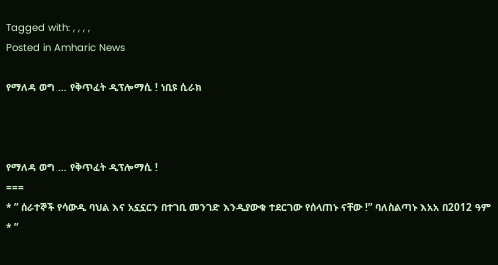Tagged with: , , , ,
Posted in Amharic News

የማለዳ ወግ … የቅጥፈት ዲፕሎማሲ ! ነቢዩ ሲራክ



የማለዳ ወግ … የቅጥፈት ዲፕሎማሲ !
===
* ” ሰራተኞች የሳውዲ ባህል እና አኗኗርን በተገቢ መንገድ እንዲያውቁ ተደርገው የሰላጠኑ ናቸው !” ባለስልጣኑ እአአ በ2012 ዓም
* ”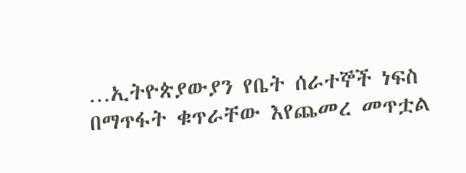…ኢትዮጵያውያን የቤት ሰራተኞች ነፍስ በማጥፋት ቁጥራቸው እየጨመረ መጥቷል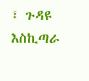፣ ጉዳዩ እስኪጣራ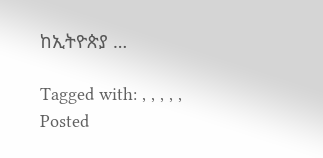ከኢትዮጵያ …

Tagged with: , , , , ,
Posted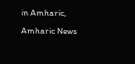in Amharic, Amharic News